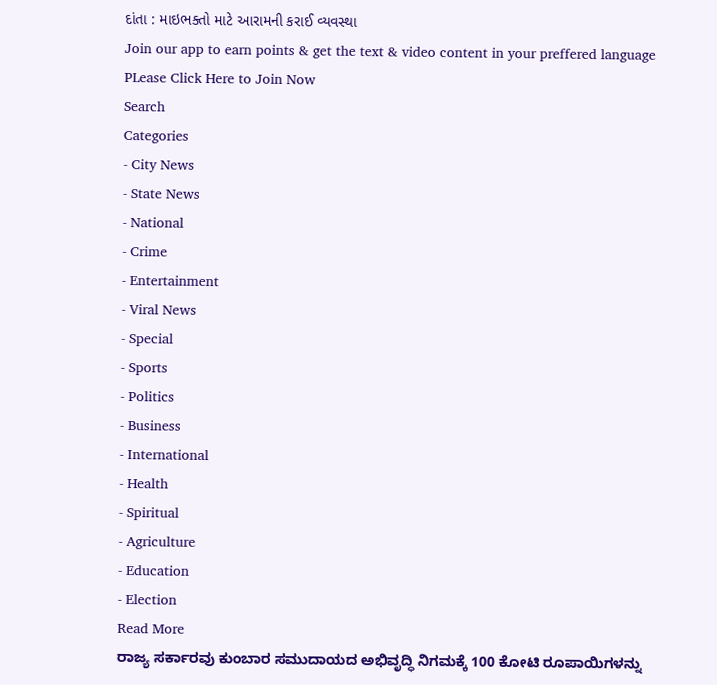દાંતા : માઇભક્તો માટે આરામની કરાઈ વ્યવસ્થા
Join our app to earn points & get the text & video content in your preffered language
PLease Click Here to Join Now
Search
Categories
- City News
- State News
- National
- Crime
- Entertainment
- Viral News
- Special
- Sports
- Politics
- Business
- International
- Health
- Spiritual
- Agriculture
- Education
- Election
Read More
ರಾಜ್ಯ ಸರ್ಕಾರವು ಕುಂಬಾರ ಸಮುದಾಯದ ಅಭಿವೃದ್ಧಿ ನಿಗಮಕ್ಕೆ 100 ಕೋಟಿ ರೂಪಾಯಿಗಳನ್ನು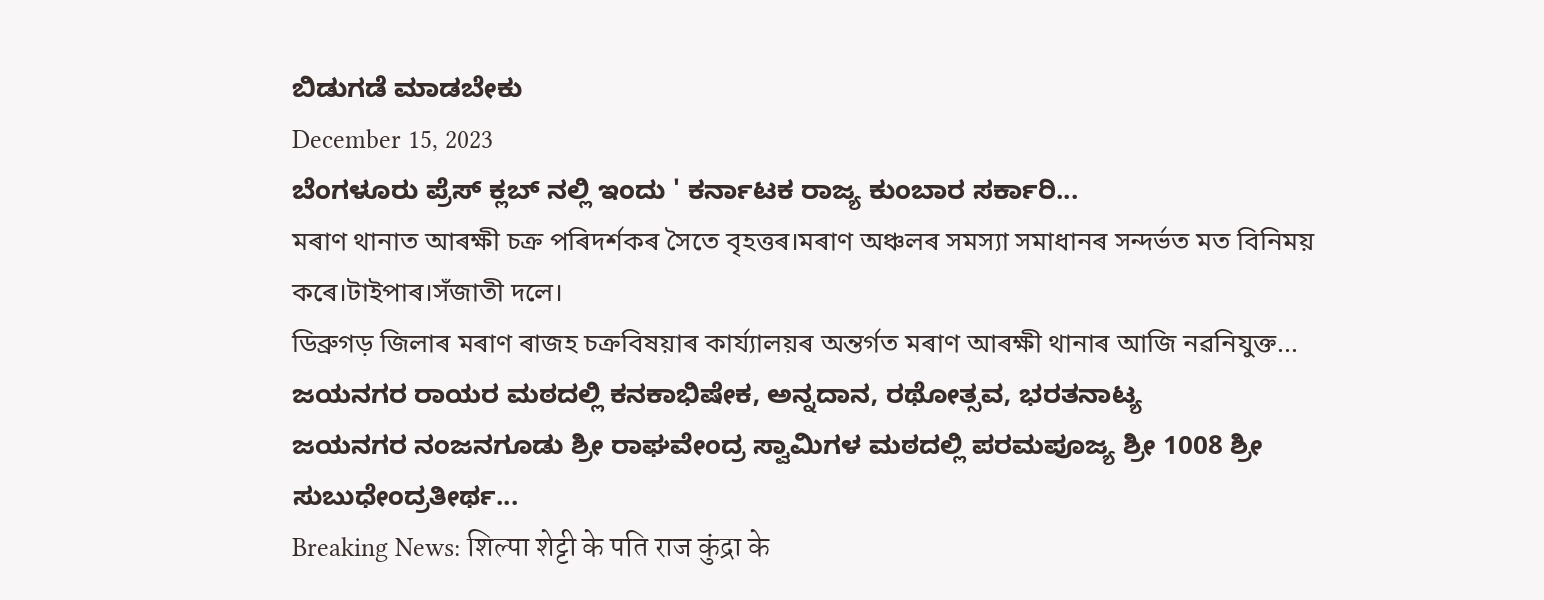ಬಿಡುಗಡೆ ಮಾಡಬೇಕು
December 15, 2023
ಬೆಂಗಳೂರು ಪ್ರೆಸ್ ಕ್ಲಬ್ ನಲ್ಲಿ ಇಂದು ' ಕರ್ನಾಟಕ ರಾಜ್ಯ ಕುಂಬಾರ ಸರ್ಕಾರಿ...
মৰাণ থানাত আৰক্ষী চক্ৰ পৰিদৰ্শকৰ সৈতে বৃহত্তৰ।মৰাণ অঞ্চলৰ সমস্যা সমাধানৰ সন্দৰ্ভত মত বিনিময় কৰে।টাইপাৰ।সঁজাতী দলে।
ডিব্ৰুগড় জিলাৰ মৰাণ ৰাজহ চক্ৰবিষয়াৰ কাৰ্য্যালয়ৰ অন্তৰ্গত মৰাণ আৰক্ষী থানাৰ আজি নৱনিযুক্ত...
ಜಯನಗರ ರಾಯರ ಮಠದಲ್ಲಿ ಕನಕಾಭಿಷೇಕ, ಅನ್ನದಾನ, ರಥೋತ್ಸವ, ಭರತನಾಟ್ಯ
ಜಯನಗರ ನಂಜನಗೂಡು ಶ್ರೀ ರಾಘವೇಂದ್ರ ಸ್ವಾಮಿಗಳ ಮಠದಲ್ಲಿ ಪರಮಪೂಜ್ಯ ಶ್ರೀ 1008 ಶ್ರೀ ಸುಬುಧೇಂದ್ರತೀರ್ಥ...
Breaking News: शिल्पा शेट्टी के पति राज कुंद्रा के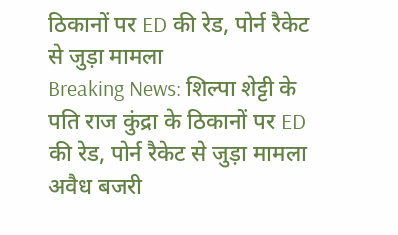ठिकानों पर ED की रेड, पोर्न रैकेट से जुड़ा मामला
Breaking News: शिल्पा शेट्टी के पति राज कुंद्रा के ठिकानों पर ED की रेड, पोर्न रैकेट से जुड़ा मामला
अवैध बजरी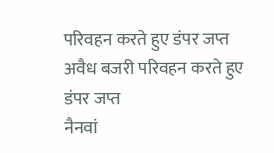परिवहन करते हुए डंपर जप्त
अवैध बजरी परिवहन करते हुए डंपर जप्त
नैनवां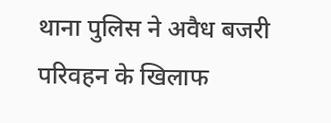थाना पुलिस ने अवैध बजरी परिवहन के खिलाफ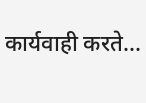कार्यवाही करते...